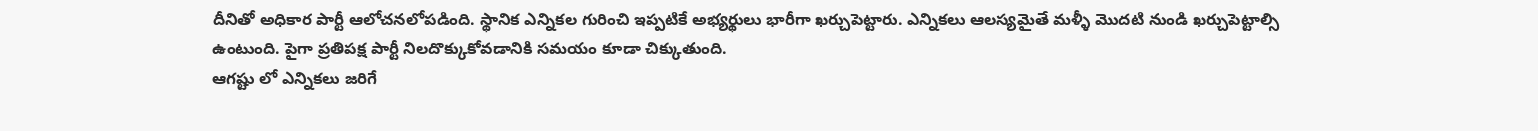దీనితో అధికార పార్టీ ఆలోచనలోపడింది. స్థానిక ఎన్నికల గురించి ఇప్పటికే అభ్యర్థులు భారీగా ఖర్చుపెట్టారు. ఎన్నికలు ఆలస్యమైతే మళ్ళీ మొదటి నుండి ఖర్చుపెట్టాల్సి ఉంటుంది. పైగా ప్రతిపక్ష పార్టీ నిలదొక్కుకోవడానికి సమయం కూడా చిక్కుతుంది.
ఆగష్టు లో ఎన్నికలు జరిగే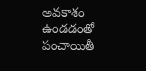అవకాశం ఉండడంతో పంచాయితీ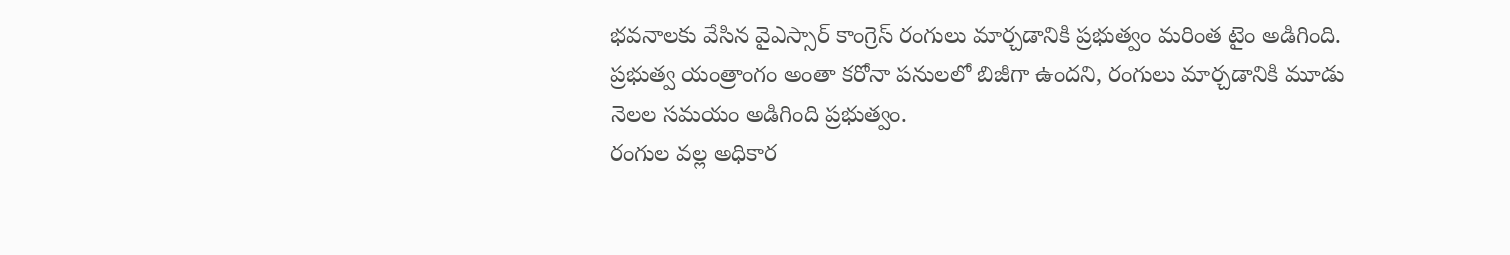భవనాలకు వేసిన వైఎస్సార్ కాంగ్రెస్ రంగులు మార్చడానికి ప్రభుత్వం మరింత టైం అడిగింది. ప్రభుత్వ యంత్రాంగం అంతా కరోనా పనులలో బిజీగా ఉందని, రంగులు మార్చడానికి మూడు నెలల సమయం అడిగింది ప్రభుత్వం.
రంగుల వల్ల అధికార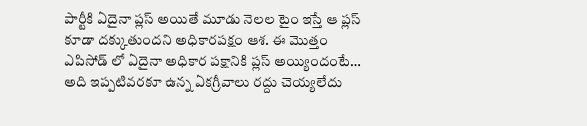పార్టీకి ఏదైనా ప్లస్ అయితే మూడు నెలల టైం ఇస్తే ఆ ప్లస్ కూడా దక్కుతుందని అధికారపక్షం ఆశ. ఈ మొత్తం ఎపిసోడ్ లో ఏదైనా అధికార పక్షానికి ప్లస్ అయ్యిందంటే… అది ఇప్పటివరకూ ఉన్న ఏకగ్రీవాలు రద్దు చెయ్యలేదు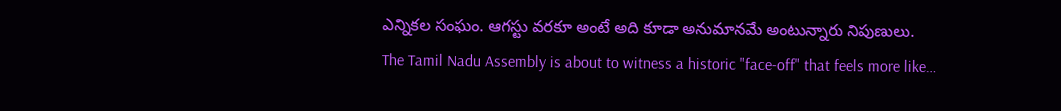ఎన్నికల సంఘం. ఆగస్టు వరకూ అంటే అది కూడా అనుమానమే అంటున్నారు నిపుణులు.
The Tamil Nadu Assembly is about to witness a historic "face-off" that feels more like…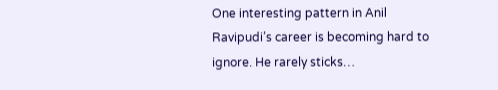One interesting pattern in Anil Ravipudi’s career is becoming hard to ignore. He rarely sticks…